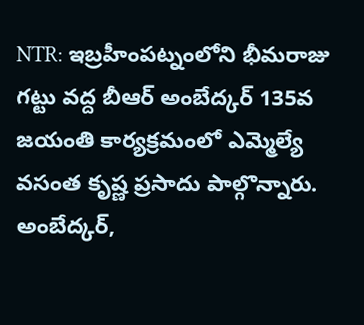NTR: ఇబ్రహీంపట్నంలోని భీమరాజు గట్టు వద్ద బీఆర్ అంబేద్కర్ 135వ జయంతి కార్యక్రమంలో ఎమ్మెల్యే వసంత కృష్ణ ప్రసాదు పాల్గొన్నారు. అంబేద్కర్,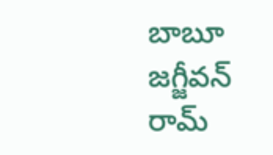బాబూ జగ్జీవన్ రామ్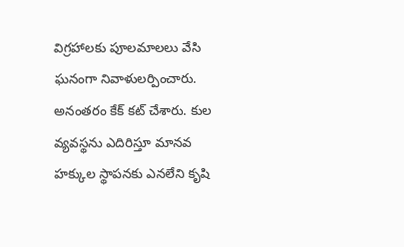విగ్రహాలకు పూలమాలలు వేసి ఘనంగా నివాళులర్పించారు. అనంతరం కేక్ కట్ చేశారు. కుల వ్యవస్థను ఎదిరిస్తూ మానవ హక్కుల స్థాపనకు ఎనలేని కృషి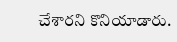చేశారని కొనియాడారు.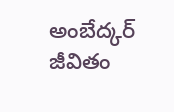అంబేద్కర్ జీవితం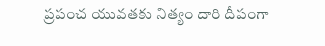ప్రపంచ యువతకు నిత్యం దారి దీపంగా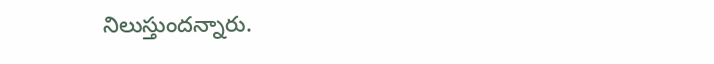నిలుస్తుందన్నారు.